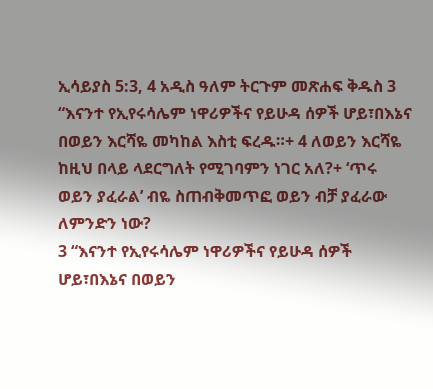ኢሳይያስ 5:3, 4 አዲስ ዓለም ትርጉም መጽሐፍ ቅዱስ 3 “እናንተ የኢየሩሳሌም ነዋሪዎችና የይሁዳ ሰዎች ሆይ፣በእኔና በወይን እርሻዬ መካከል እስቲ ፍረዱ።+ 4 ለወይን እርሻዬ ከዚህ በላይ ላደርግለት የሚገባምን ነገር አለ?+ ‘ጥሩ ወይን ያፈራል’ ብዬ ስጠብቅመጥፎ ወይን ብቻ ያፈራው ለምንድን ነው?
3 “እናንተ የኢየሩሳሌም ነዋሪዎችና የይሁዳ ሰዎች ሆይ፣በእኔና በወይን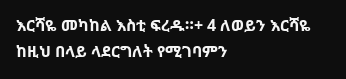እርሻዬ መካከል እስቲ ፍረዱ።+ 4 ለወይን እርሻዬ ከዚህ በላይ ላደርግለት የሚገባምን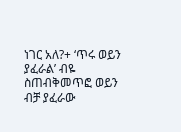ነገር አለ?+ ‘ጥሩ ወይን ያፈራል’ ብዬ ስጠብቅመጥፎ ወይን ብቻ ያፈራው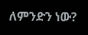ለምንድን ነው?